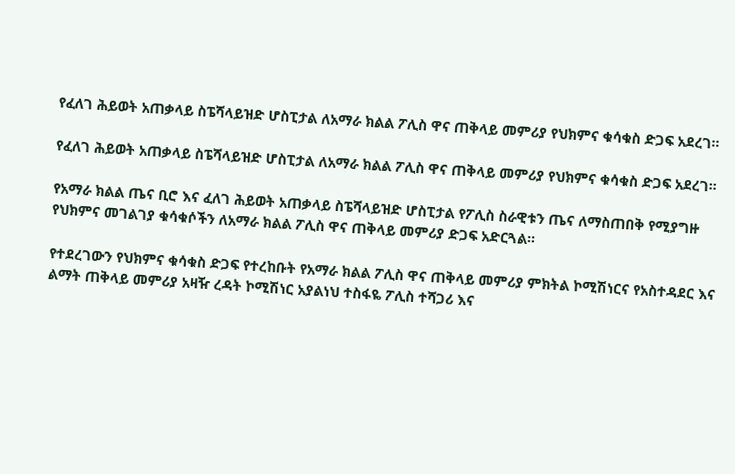የፈለገ ሕይወት አጠቃላይ ስፔሻላይዝድ ሆስፒታል ለአማራ ክልል ፖሊስ ዋና ጠቅላይ መምሪያ የህክምና ቁሳቁስ ድጋፍ አደረገ።

የፈለገ ሕይወት አጠቃላይ ስፔሻላይዝድ ሆስፒታል ለአማራ ክልል ፖሊስ ዋና ጠቅላይ መምሪያ የህክምና ቁሳቁስ ድጋፍ አደረገ።

የአማራ ክልል ጤና ቢሮ እና ፈለገ ሕይወት አጠቃላይ ስፔሻላይዝድ ሆስፒታል የፖሊስ ስራዊቱን ጤና ለማስጠበቅ የሚያግዙ የህክምና መገልገያ ቁሳቁሶችን ለአማራ ክልል ፖሊስ ዋና ጠቅላይ መምሪያ ድጋፍ አድርጓል።

የተደረገውን የህክምና ቁሳቁስ ድጋፍ የተረከቡት የአማራ ክልል ፖሊስ ዋና ጠቅላይ መምሪያ ምክትል ኮሚሽነርና የአስተዳደር እና ልማት ጠቅላይ መምሪያ አዛዥ ረዳት ኮሚሽነር አያልነህ ተስፋዬ ፖሊስ ተሻጋሪ እና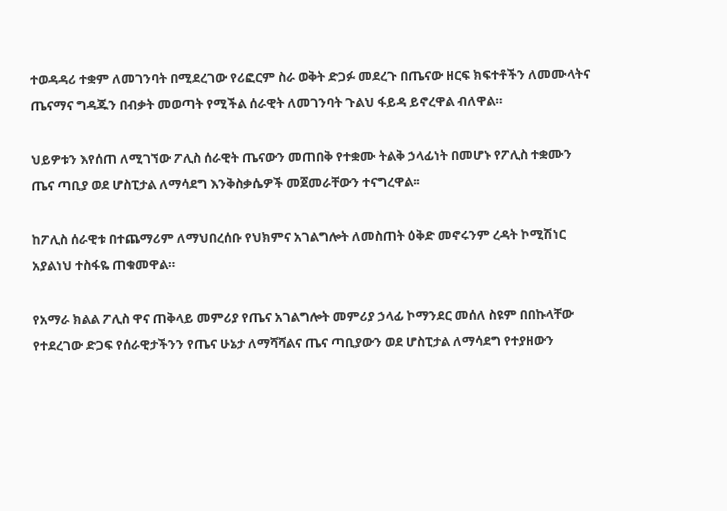ተወዳዳሪ ተቋም ለመገንባት በሚደረገው የሪፎርም ስራ ወቅት ድጋፉ መደረጉ በጤናው ዘርፍ ክፍተቶችን ለመሙላትና ጤናማና ግዳጁን በብቃት መወጣት የሚችል ሰራዊት ለመገንባት ጉልህ ፋይዳ ይኖረዋል ብለዋል።

ህይዎቱን እየሰጠ ለሚገኘው ፖሊስ ሰራዊት ጤናውን መጠበቅ የተቋሙ ትልቅ ኃላፊነት በመሆኑ የፖሊስ ተቋሙን ጤና ጣቢያ ወደ ሆስፒታል ለማሳደግ እንቅስቃሴዎች መጀመራቸውን ተናግረዋል፡፡

ከፖሊስ ሰራዊቱ በተጨማሪም ለማህበረሰቡ የህክምና አገልግሎት ለመስጠት ዕቅድ መኖሩንም ረዳት ኮሚሽነር አያልነህ ተስፋዬ ጠቁመዋል።

የአማራ ክልል ፖሊስ ዋና ጠቅላይ መምሪያ የጤና አገልግሎት መምሪያ ኃላፊ ኮማንደር መሰለ ስዩም በበኩላቸው የተደረገው ድጋፍ የሰራዊታችንን የጤና ሁኔታ ለማሻሻልና ጤና ጣቢያውን ወደ ሆስፒታል ለማሳደግ የተያዘውን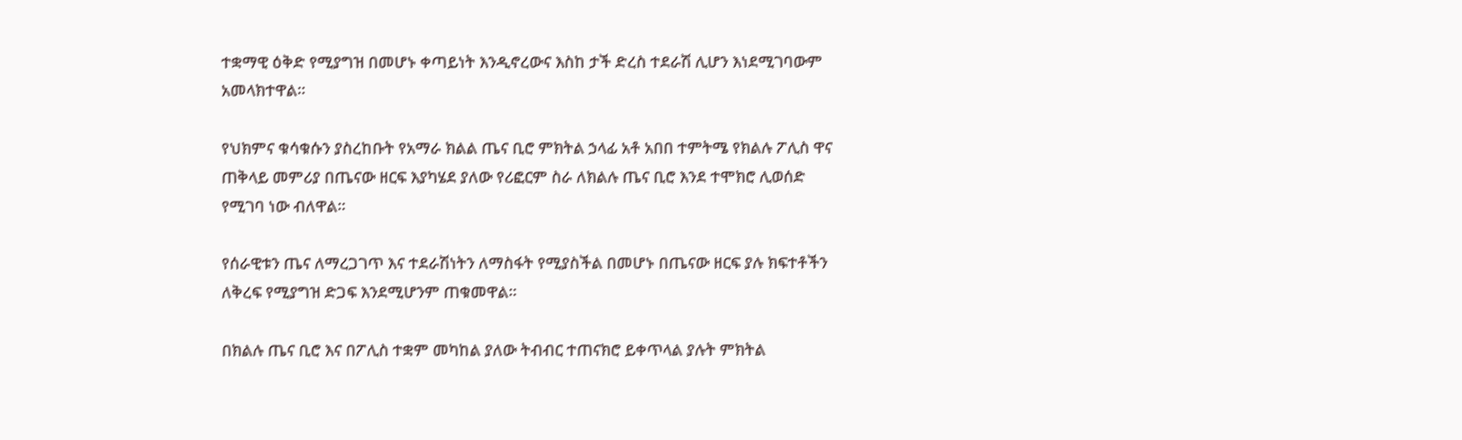ተቋማዊ ዕቅድ የሚያግዝ በመሆኑ ቀጣይነት እንዲኖረውና እስከ ታች ድረስ ተደራሽ ሊሆን እነደሚገባውም አመላክተዋል።

የህክምና ቁሳቁሱን ያስረከቡት የአማራ ክልል ጤና ቢሮ ምክትል ኃላፊ አቶ አበበ ተምትሜ የክልሉ ፖሊስ ዋና ጠቅላይ መምሪያ በጤናው ዘርፍ እያካሄደ ያለው የሪፎርም ስራ ለክልሉ ጤና ቢሮ እንደ ተሞክሮ ሊወሰድ የሚገባ ነው ብለዋል፡፡

የሰራዊቱን ጤና ለማረጋገጥ እና ተደራሽነትን ለማስፋት የሚያስችል በመሆኑ በጤናው ዘርፍ ያሉ ክፍተቶችን ለቅረፍ የሚያግዝ ድጋፍ እንደሚሆንም ጠቁመዋል።

በክልሉ ጤና ቢሮ እና በፖሊስ ተቋም መካከል ያለው ትብብር ተጠናክሮ ይቀጥላል ያሉት ምክትል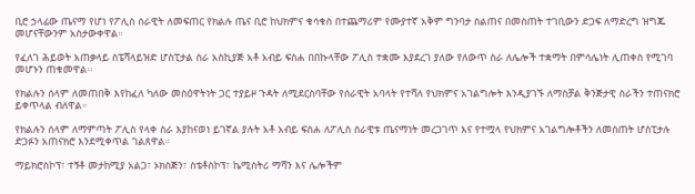ቢሮ ኃላፊው ጤናማ የሆነ የፖሊስ ሰራዊት ለመፍጠር የክልሉ ጤና ቢሮ ከህክምና ቁሳቁስ በተጨማሪም የሙያተኛ አቅም ግንባታ ስልጠና በመስጠት ተገቢውን ድጋፍ ለማድረግ ዝግጁ መሆናቸውንም አስታውቀዋል።

የፈለገ ሕይወት አጠቃላይ ስፔሻላይዝድ ሆስፒታል ስራ አስኪያጅ አቶ አብይ ፍስሐ በበኩላቸው ፖሊስ ተቋሙ እያደረገ ያለው የለውጥ ስራ ለሌሎች ተቋማት በምሳሌነት ሊጠቀስ የሚገባ መሆኑን ጠቁመዋል፡፡

የክልሉን ሰላም ለመጠበቅ እየከፈለ ካለው መስዕዋትነት ጋር ተያይዞ ጉዳት ለሚደርስባቸው የሰራዊት አባላት የተሻለ የህክምና አገልግሎት እንዲያገኙ ለማስቻል ቅንጅታዊ ስራችን ተጠናክሮ ይቀጥላል ብለዋል።

የክልሉን ሰላም ለማምጣት ፖሊስ የላቀ ስራ እያከናወነ ይገኛል ያሉት አቶ አብይ ፍስሐ ለፖሊስ ሰራዊቱ ጤናማነት መረጋገጥ እና የተሟላ የህክምና አገልግሎቶችን ለመስጠት ሆስፒታሉ ድጋፉን አጠናክሮ እንደሚቀጥል ገልጸዋል።

ማይክሮስኮፕ፣ ተኝቶ መታከሚያ አልጋ፣ ኦክስጅን፣ ስቴቶስኮፕ፣ ኬሚስትሪ ማሻን እና ሌሎችም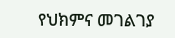የህክምና መገልገያ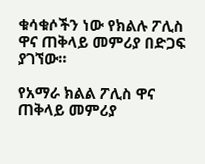ቁሳቁሶችን ነው የክልሉ ፖሊስ ዋና ጠቅላይ መምሪያ በድጋፍ ያገኘው።

የአማራ ክልል ፖሊስ ዋና ጠቅላይ መምሪያ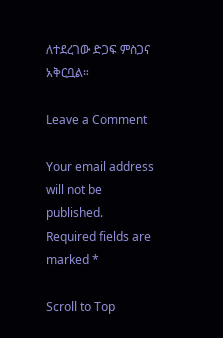ለተደረገው ድጋፍ ምስጋና አቅርቧል።

Leave a Comment

Your email address will not be published. Required fields are marked *

Scroll to Top